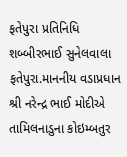ફતેપુરા પ્રતિનિધિ શબ્બીરભાઈ સુનેલવાલા
ફતેપુરા.માનનીય વડાપ્રધાન શ્રી નરેન્દ્ર ભાઈ મોદીએ તામિલનાડુના કોઇમ્બતુર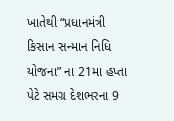ખાતેથી “પ્રધાનમંત્રી કિસાન સન્માન નિધિ યોજના” ના 21મા હપ્તા પેટે સમગ્ર દેશભરના 9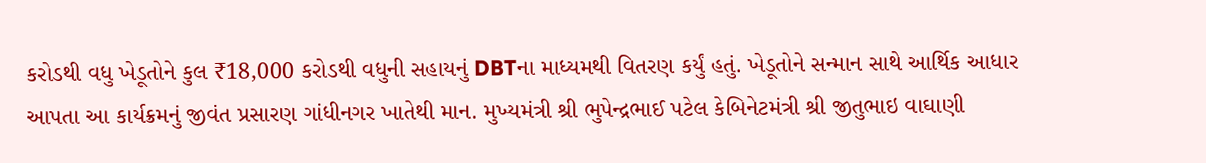કરોડથી વધુ ખેડૂતોને કુલ ₹18,000 કરોડથી વધુની સહાયનું DBTના માધ્યમથી વિતરણ કર્યું હતું. ખેડૂતોને સન્માન સાથે આર્થિક આધાર આપતા આ કાર્યક્રમનું જીવંત પ્રસારણ ગાંધીનગર ખાતેથી માન. મુખ્યમંત્રી શ્રી ભુપેન્દ્રભાઈ પટેલ કેબિનેટમંત્રી શ્રી જીતુભાઇ વાઘાણી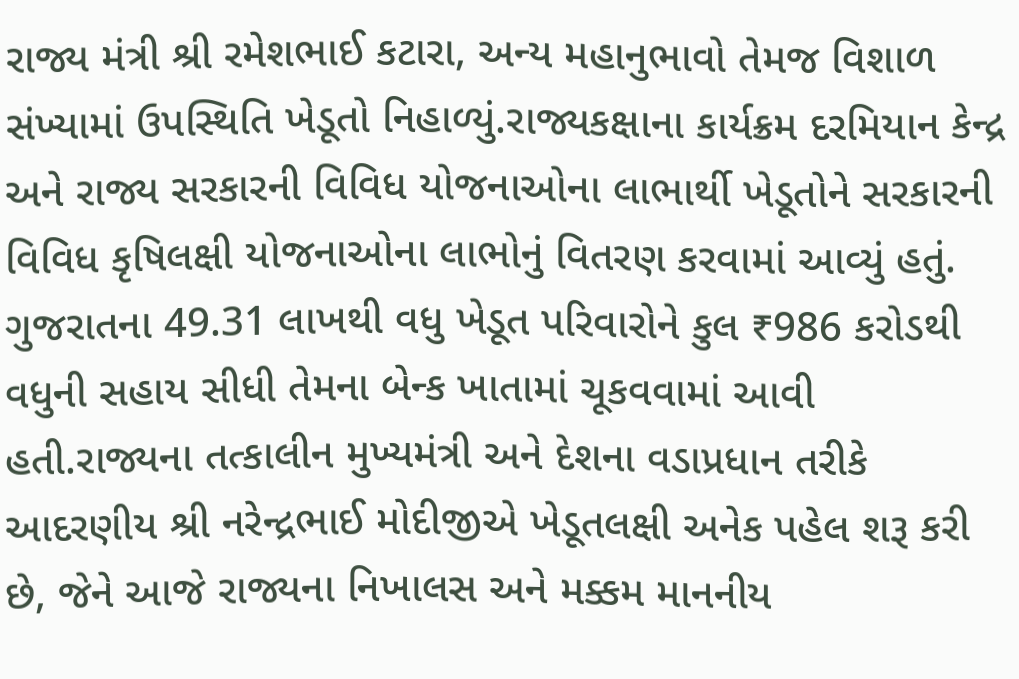રાજ્ય મંત્રી શ્રી રમેશભાઈ કટારા, અન્ય મહાનુભાવો તેમજ વિશાળ સંખ્યામાં ઉપસ્થિતિ ખેડૂતો નિહાળ્યું.રાજ્યકક્ષાના કાર્યક્રમ દરમિયાન કેન્દ્ર અને રાજ્ય સરકારની વિવિધ યોજનાઓના લાભાર્થી ખેડૂતોને સરકારની વિવિધ કૃષિલક્ષી યોજનાઓના લાભોનું વિતરણ કરવામાં આવ્યું હતું. ગુજરાતના 49.31 લાખથી વધુ ખેડૂત પરિવારોને કુલ ₹986 કરોડથી વધુની સહાય સીધી તેમના બેન્ક ખાતામાં ચૂકવવામાં આવી હતી.રાજ્યના તત્કાલીન મુખ્યમંત્રી અને દેશના વડાપ્રધાન તરીકે આદરણીય શ્રી નરેન્દ્રભાઈ મોદીજીએ ખેડૂતલક્ષી અનેક પહેલ શરૂ કરી છે, જેને આજે રાજ્યના નિખાલસ અને મક્કમ માનનીય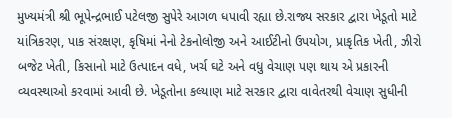મુખ્યમંત્રી શ્રી ભૂપેન્દ્રભાઈ પટેલજી સુપેરે આગળ ધપાવી રહ્યા છે.રાજ્ય સરકાર દ્વારા ખેડૂતો માટે યાંત્રિકરણ, પાક સંરક્ષણ, કૃષિમાં નેનો ટેકનોલોજી અને આઈટીનો ઉપયોગ, પ્રાકૃતિક ખેતી, ઝીરો બજેટ ખેતી, કિસાનો માટે ઉત્પાદન વધે, ખર્ચ ઘટે અને વધુ વેચાણ પણ થાય એ પ્રકારની વ્યવસ્થાઓ કરવામાં આવી છે. ખેડૂતોના કલ્યાણ માટે સરકાર દ્વારા વાવેતરથી વેચાણ સુધીની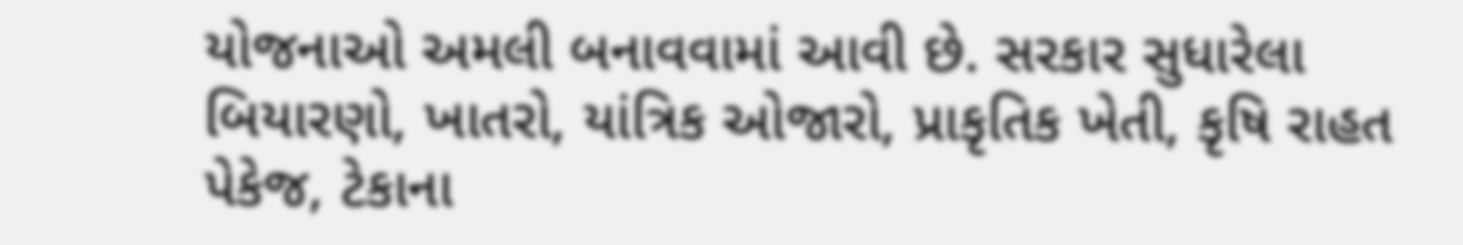યોજનાઓ અમલી બનાવવામાં આવી છે. સરકાર સુધારેલા બિયારણો, ખાતરો, યાંત્રિક ઓજારો, પ્રાકૃતિક ખેતી, કૃષિ રાહત પેકેજ, ટેકાના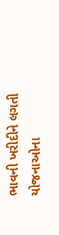ભાવની ખરીદીને લગતી યોજનાઓના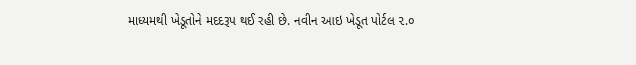માધ્યમથી ખેડૂતોને મદદરૂપ થઈ રહી છે. નવીન આઇ ખેડૂત પોર્ટલ ૨.૦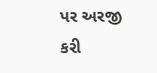પર અરજી કરી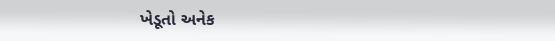ખેડૂતો અનેક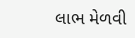લાભ મેળવી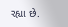રહ્યા છે.